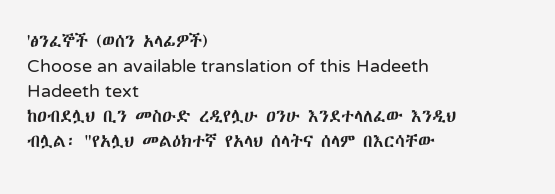'ፅንፈኞች (ወሰን አላፊዎች)
Choose an available translation of this Hadeeth
Hadeeth text
ከዐብደሏህ ቢን መስዑድ ረዲየሏሁ ዐንሁ እንደተላለፈው እንዲህ ብሏል፡ "የአሏህ መልዕክተኛ የአላህ ሰላትና ሰላም በእርሳቸው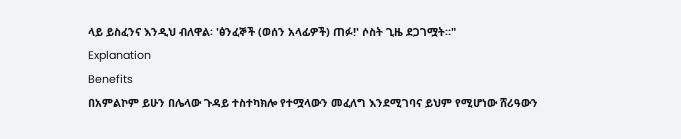ላይ ይስፈንና እንዲህ ብለዋል፡ 'ፅንፈኞች (ወሰን አላፊዎች) ጠፉ!' ሶስት ጊዜ ደጋገሟት።"
Explanation
Benefits
በአምልኮም ይሁን በሌላው ጉዳይ ተስተካክሎ የተሟላውን መፈለግ እንደሚገባና ይህም የሚሆነው ሸሪዓውን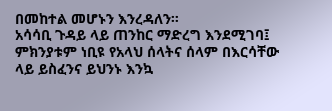በመከተል መሆኑን እንረዳለን።
አሳሳቢ ጉዳይ ላይ ጠንከር ማድረግ እንደሚገባ፤ ምክንያቱም ነቢዩ የአላህ ሰላትና ሰላም በእርሳቸው ላይ ይስፈንና ይህንኑ እንኳ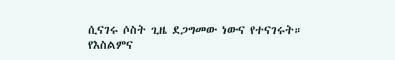ሲናገሩ ሶስት ጊዜ ደጋግመው ነውና የተናገሩት።
የእስልምና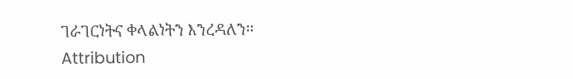ገራገርነትና ቀላልነትን እንረዳለን።
Attribution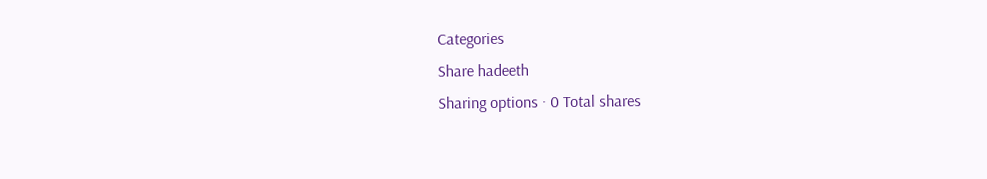Categories
Share hadeeth
Sharing options · 0 Total shares